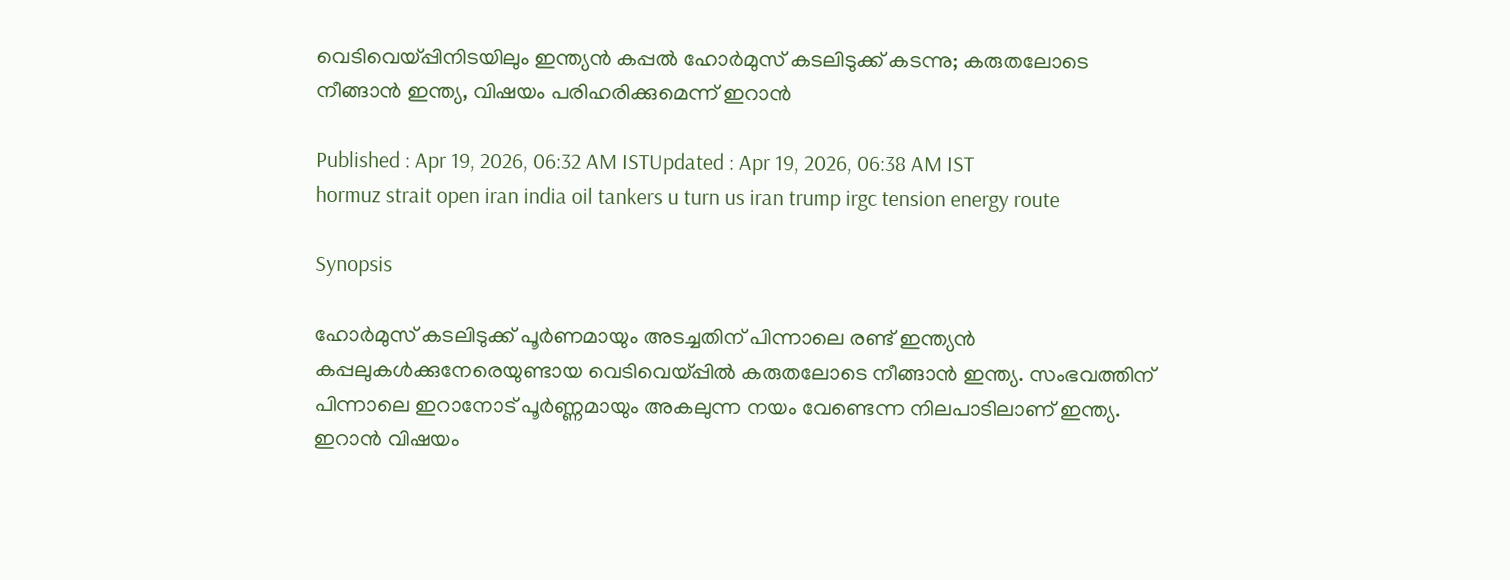വെടിവെയ്പ്പിനിടയിലും ഇന്ത്യൻ കപ്പൽ ഹോര്‍മുസ് കടലിടുക്ക് കടന്നു; കരുതലോടെ നീങ്ങാൻ ഇന്ത്യ, വിഷയം പരിഹരിക്കുമെന്ന് ഇറാൻ

Published : Apr 19, 2026, 06:32 AM ISTUpdated : Apr 19, 2026, 06:38 AM IST
hormuz strait open iran india oil tankers u turn us iran trump irgc tension energy route

Synopsis

ഹോര്‍മുസ് കടലിടുക്ക് പൂര്‍ണമായും അടച്ചതിന് പിന്നാലെ രണ്ട് ഇന്ത്യൻ കപ്പലുകള്‍ക്കുനേരെയുണ്ടായ വെടിവെയ്പ്പിൽ കരുതലോടെ നീങ്ങാൻ ഇന്ത്യ. സംഭവത്തിന് പിന്നാലെ ഇറാനോട് പൂർണ്ണമായും അകലുന്ന നയം വേണ്ടെന്ന നിലപാടിലാണ് ഇന്ത്യ. ഇറാൻ വിഷയം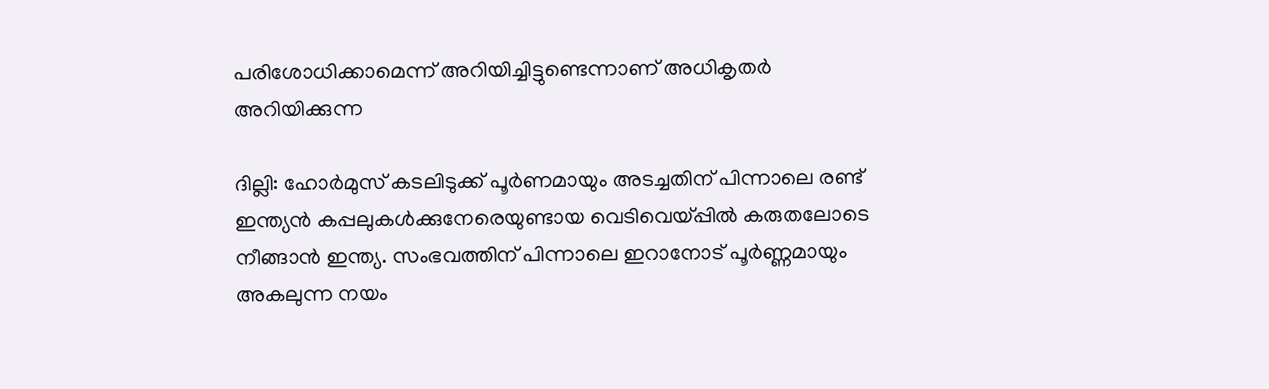പരിശോധിക്കാമെന്ന് അറിയിച്ചിട്ടുണ്ടെന്നാണ് അധികൃതര്‍ അറിയിക്കുന്ന

ദില്ലി: ഹോര്‍മുസ് കടലിടുക്ക് പൂര്‍ണമായും അടച്ചതിന് പിന്നാലെ രണ്ട് ഇന്ത്യൻ കപ്പലുകള്‍ക്കുനേരെയുണ്ടായ വെടിവെയ്പ്പിൽ കരുതലോടെ നീങ്ങാൻ ഇന്ത്യ. സംഭവത്തിന് പിന്നാലെ ഇറാനോട് പൂർണ്ണമായും അകലുന്ന നയം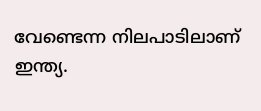വേണ്ടെന്ന നിലപാടിലാണ് ഇന്ത്യ.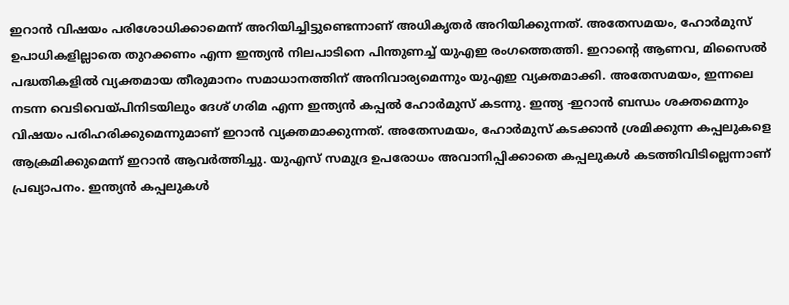ഇറാൻ വിഷയം പരിശോധിക്കാമെന്ന് അറിയിച്ചിട്ടുണ്ടെന്നാണ് അധികൃതര്‍ അറിയിക്കുന്നത്. അതേസമയം, ഹോർമുസ് ഉപാധികളില്ലാതെ തുറക്കണം എന്ന ഇന്ത്യൻ നിലപാടിനെ പിന്തുണച്ച് യുഎഇ രംഗത്തെത്തി. ഇറാന്‍റെ ആണവ, മിസൈൽ പദ്ധതികളിൽ വ്യക്തമായ തീരുമാനം സമാധാനത്തിന് അനിവാര്യമെന്നും യുഎഇ വ്യക്തമാക്കി. അതേസമയം, ഇന്നലെ നടന്ന വെടിവെയ്പിനിടയിലും ദേശ് ഗരിമ എന്ന ഇന്ത്യൻ കപ്പൽ ഹോർമുസ് കടന്നു. ഇന്ത്യ -ഇറാൻ ബന്ധം ശക്തമെന്നും വിഷയം പരിഹരിക്കുമെന്നുമാണ് ഇറാൻ വ്യക്തമാക്കുന്നത്. അതേസമയം, ഹോർമുസ് കടക്കാൻ ശ്രമിക്കുന്ന കപ്പലുകളെ ആക്രമിക്കുമെന്ന് ഇറാൻ ആവര്‍ത്തിച്ചു. യുഎസ് സമുദ്ര ഉപരോധം അവാനിപ്പിക്കാതെ കപ്പലുകൾ കടത്തിവിടില്ലെന്നാണ് പ്രഖ്യാപനം. ഇന്ത്യൻ കപ്പലുകൾ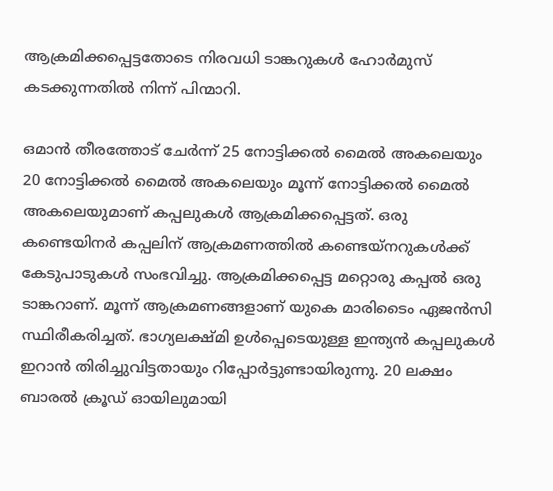ആക്രമിക്കപ്പെട്ടതോടെ നിരവധി ടാങ്കറുകൾ ഹോര്‍മുസ് കടക്കുന്നതിൽ നിന്ന് പിന്മാറി.

ഒമാൻ തീരത്തോട് ചേർന്ന് 25 നോട്ടിക്കൽ മൈൽ അകലെയും 20 നോട്ടിക്കൽ മൈൽ അകലെയും മൂന്ന് നോട്ടിക്കൽ മൈൽ അകലെയുമാണ് കപ്പലുകൾ ആക്രമിക്കപ്പെട്ടത്. ഒരു കണ്ടെയിനർ കപ്പലിന് ആക്രമണത്തിൽ കണ്ടെയ്നറുകൾക്ക് കേടുപാടുകൾ സംഭവിച്ചു. ആക്രമിക്കപ്പെട്ട മറ്റൊരു കപ്പൽ ഒരു ടാങ്കറാണ്. മൂന്ന് ആക്രമണങ്ങളാണ് യുകെ മാരിടൈം ഏജൻസി സ്ഥിരീകരിച്ചത്. ഭാഗ്യലക്ഷ്മി ഉൾപ്പെടെയുള്ള ഇന്ത്യൻ കപ്പലുകൾ ഇറാൻ തിരിച്ചുവിട്ടതായും റിപ്പോർട്ടുണ്ടായിരുന്നു. 20 ലക്ഷം ബാരൽ ക്രൂഡ് ഓയിലുമായി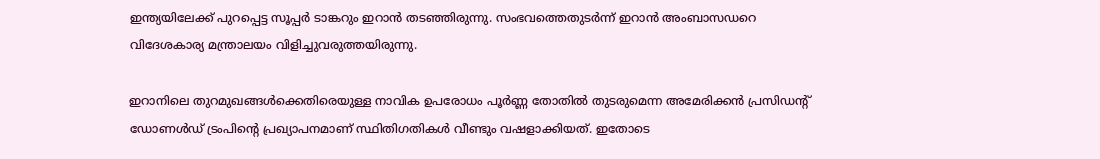ഇന്ത്യയിലേക്ക് പുറപ്പെട്ട സൂപ്പർ ടാങ്കറും ഇറാൻ തടഞ്ഞിരുന്നു. സംഭവത്തെതുടര്‍ന്ന് ഇറാൻ അംബാസഡറെ വിദേശകാര്യ മന്ത്രാലയം വിളിച്ചുവരുത്തയിരുന്നു.

ഇറാനിലെ തുറമുഖങ്ങൾക്കെതിരെയുള്ള നാവിക ഉപരോധം പൂർണ്ണ തോതിൽ തുടരുമെന്ന അമേരിക്കൻ പ്രസിഡന്റ് ഡോണൾഡ് ട്രംപിന്റെ പ്രഖ്യാപനമാണ് സ്ഥിതിഗതികൾ വീണ്ടും വഷളാക്കിയത്. ഇതോടെ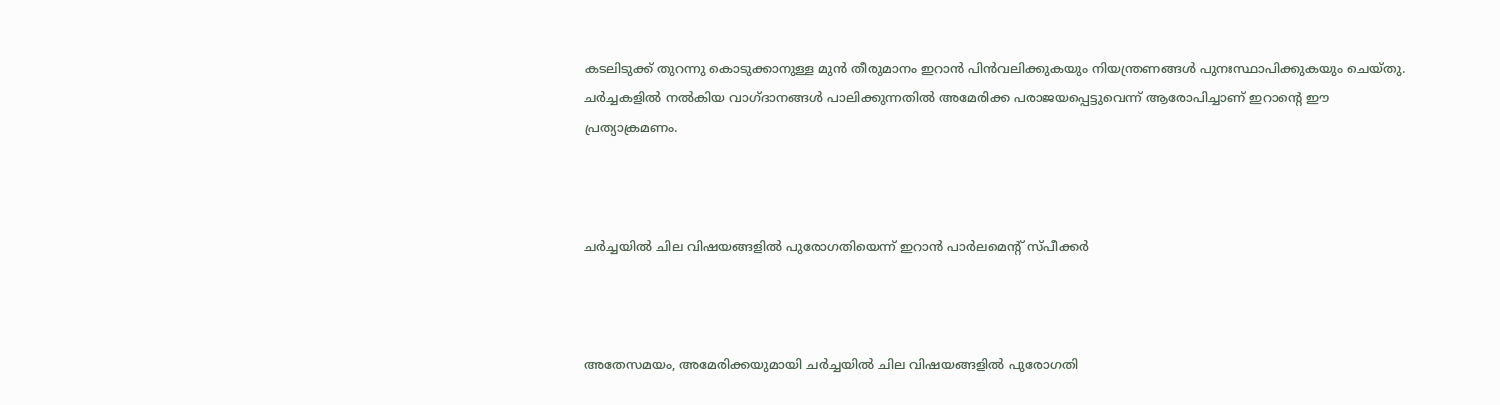കടലിടുക്ക് തുറന്നു കൊടുക്കാനുള്ള മുൻ തീരുമാനം ഇറാൻ പിൻവലിക്കുകയും നിയന്ത്രണങ്ങൾ പുനഃസ്ഥാപിക്കുകയും ചെയ്തു. ചർച്ചകളിൽ നൽകിയ വാഗ്ദാനങ്ങൾ പാലിക്കുന്നതിൽ അമേരിക്ക പരാജയപ്പെട്ടുവെന്ന് ആരോപിച്ചാണ് ഇറാന്റെ ഈ പ്രത്യാക്രമണം.



ചര്‍ച്ചയിൽ ചില വിഷയങ്ങളിൽ പുരോഗതിയെന്ന് ഇറാൻ പാര്‍ലമെന്‍റ് സ്പീക്കര്‍



അതേസമയം, അമേരിക്കയുമായി ചർച്ചയിൽ ചില വിഷയങ്ങളിൽ പുരോഗതി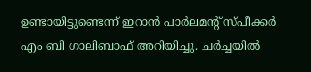ഉണ്ടായിട്ടുണ്ടെന്ന് ഇറാൻ പാർലമന്റ് സ്പീക്കർ എം ബി ഗാലിബാഫ് അറിയിച്ചു. ചര്‍ച്ചയിൽ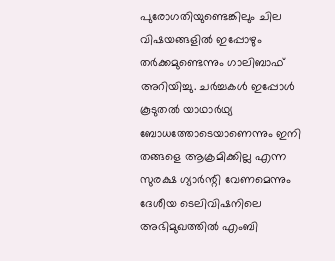പുരോഗതിയുണ്ടെങ്കിലും ചില വിഷയങ്ങളിൽ ഇപ്പോഴും തർക്കമുണ്ടെന്നും ഗാലിബാഫ് അറിയിച്ചു. ചർച്ചകൾ ഇപ്പോൾ കൂടുതൽ യാഥാർഥ്യ ബോധത്തോടെയാണെന്നും ഇനി തങ്ങളെ ആക്രമിക്കില്ല എന്ന സുരക്ഷ ഗ്യാർന്റി വേണമെന്നും ദേശീയ ടെലിവിഷനിലെ അഭിമുഖത്തിൽ എംബി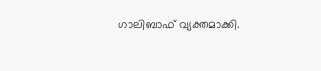ഗാലിബാഫ് വ്യക്തമാക്കി.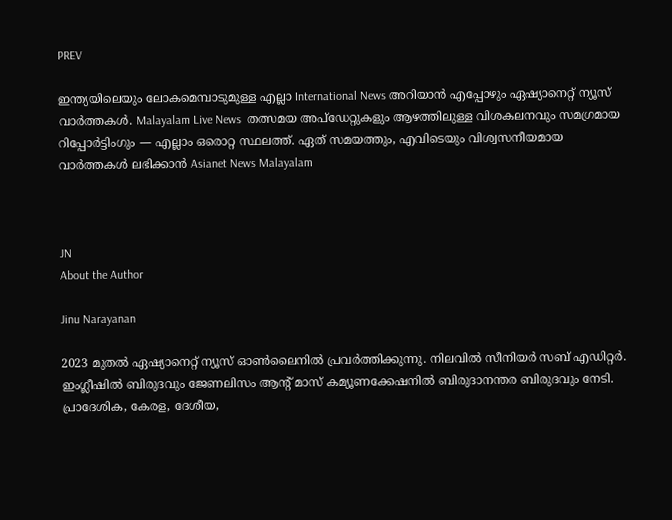PREV

ഇന്ത്യയിലെയും ലോകമെമ്പാടുമുള്ള എല്ലാ International News അറിയാൻ എപ്പോഴും ഏഷ്യാനെറ്റ് ന്യൂസ് വാർത്തകൾ. Malayalam Live News  തത്സമയ അപ്‌ഡേറ്റുകളും ആഴത്തിലുള്ള വിശകലനവും സമഗ്രമായ റിപ്പോർട്ടിംഗും — എല്ലാം ഒരൊറ്റ സ്ഥലത്ത്. ഏത് സമയത്തും, എവിടെയും വിശ്വസനീയമായ വാർത്തകൾ ലഭിക്കാൻ Asianet News Malayalam



JN
About the Author

Jinu Narayanan

2023 മുതൽ ഏഷ്യാനെറ്റ് ന്യൂസ് ഓണ്‍ലൈനിൽ പ്രവര്‍ത്തിക്കുന്നു. നിലവിൽ സീനിയര്‍ സബ് എഡിറ്റര്‍. ഇംഗ്ലീഷിൽ ബിരുദവും ജേണലിസം ആന്‍റ് മാസ് കമ്യൂണക്കേഷനിൽ ബിരുദാനന്തര ബിരുദവും നേടി. പ്രാദേശിക, കേരള, ദേശീയ,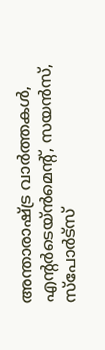അന്താരാഷ്ട്ര വാര്‍ത്തകള്‍, എന്റർടെയ്ൻമെൻ്റ്, സയൻസ്, സ്പോര്‍ട്സ്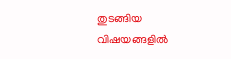തുടങ്ങിയ വിഷയങ്ങളിൽ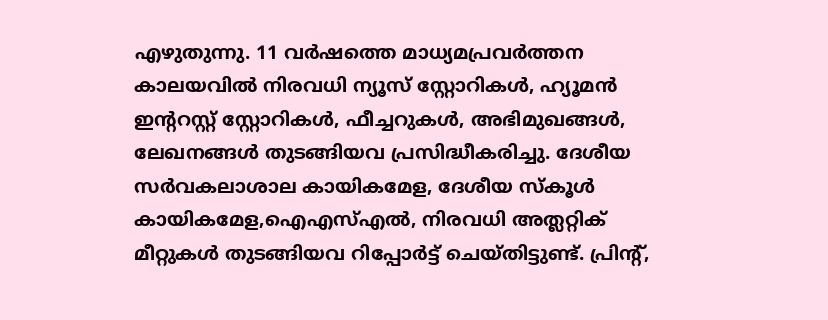എഴുതുന്നു. 11 വര്‍ഷത്തെ മാധ്യമപ്രവര്‍ത്തന കാലയവിൽ നിരവധി ന്യൂസ് സ്റ്റോറികള്‍, ഹ്യൂമൻ ഇന്‍ററസ്റ്റ് സ്റ്റോറികള്‍, ഫീച്ചറുകള്‍, അഭിമുഖങ്ങള്‍, ലേഖനങ്ങള്‍ തുടങ്ങിയവ പ്രസിദ്ധീകരിച്ചു. ദേശീയ സര്‍വകലാശാല കായികമേള, ദേശീയ സ്കൂള്‍ കായികമേള,ഐഎസ്എൽ, നിരവധി അത്ലറ്റിക് മീറ്റുകള്‍ തുടങ്ങിയവ റിപ്പോര്‍ട്ട് ചെയ്തിട്ടുണ്ട്. പ്രിന്‍റ്,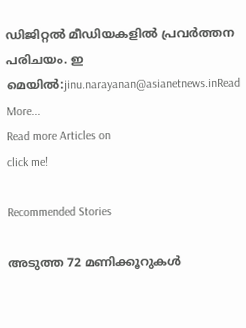ഡിജിറ്റൽ മീഡിയകളിൽ പ്രവര്‍ത്തന പരിചയം. ഇ മെയിൽ:jinu.narayanan@asianetnews.inRead More...
Read more Articles on
click me!

Recommended Stories

അടുത്ത 72 മണിക്കൂറുകൾ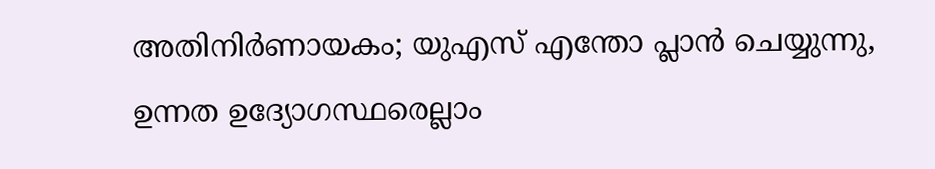അതിനി‌ർണായകം; യുഎസ് എന്തോ പ്ലാൻ ചെയ്യുന്നു, ഉന്നത ഉദ്യോഗസ്ഥരെല്ലാം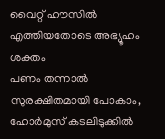വൈറ്റ് ഹൗസിൽ എത്തിയതോടെ അഭ്യൂഹം ശക്തം
പണം തന്നാൽ സുരക്ഷിതമായി പോകാം, ഹോർമുസ് കടലിടുക്കിൽ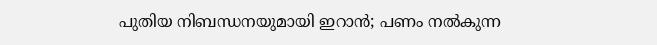പുതിയ നിബന്ധനയുമായി ഇറാൻ; പണം നൽകുന്ന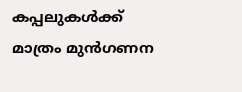കപ്പലുകൾക്ക് മാത്രം മുൻഗണന